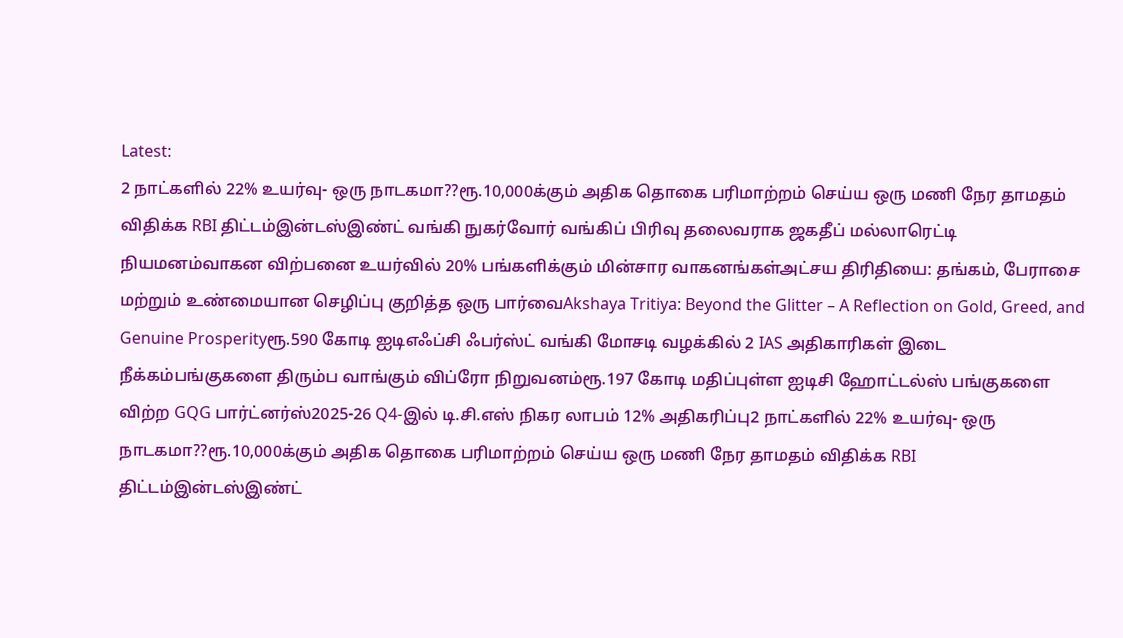Latest:
2 நாட்களில் 22% உயர்வு- ஒரு நாடகமா??ரூ.10,000க்கும் அதிக தொகை பரிமாற்றம் செய்ய ஒரு மணி நேர தாமதம் விதிக்க RBI திட்டம்இன்டஸ்இண்ட் வங்கி நுகர்வோர் வங்கிப் பிரிவு தலைவராக ஜகதீப் மல்லாரெட்டி நியமனம்வாகன விற்பனை உயர்வில் 20% பங்களிக்கும் மின்சார வாகனங்கள்அட்சய திரிதியை: தங்கம், பேராசை மற்றும் உண்மையான செழிப்பு குறித்த ஒரு பார்வைAkshaya Tritiya: Beyond the Glitter – A Reflection on Gold, Greed, and Genuine Prosperityரூ.590 கோடி ஐடிஎஃப்சி ஃபர்ஸ்ட் வங்கி மோசடி வழக்கில் 2 IAS அதிகாரிகள் இடை நீக்கம்பங்குகளை திரும்ப வாங்கும் விப்ரோ நிறுவனம்ரூ.197 கோடி மதிப்புள்ள ஐடிசி ஹோட்டல்ஸ் பங்குகளை விற்ற GQG பார்ட்னர்ஸ்2025-26 Q4-இல் டி.சி.எஸ் நிகர லாபம் 12% அதிகரிப்பு2 நாட்களில் 22% உயர்வு- ஒரு நாடகமா??ரூ.10,000க்கும் அதிக தொகை பரிமாற்றம் செய்ய ஒரு மணி நேர தாமதம் விதிக்க RBI திட்டம்இன்டஸ்இண்ட்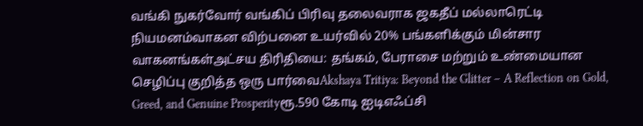வங்கி நுகர்வோர் வங்கிப் பிரிவு தலைவராக ஜகதீப் மல்லாரெட்டி நியமனம்வாகன விற்பனை உயர்வில் 20% பங்களிக்கும் மின்சார வாகனங்கள்அட்சய திரிதியை: தங்கம், பேராசை மற்றும் உண்மையான செழிப்பு குறித்த ஒரு பார்வைAkshaya Tritiya: Beyond the Glitter – A Reflection on Gold, Greed, and Genuine Prosperityரூ.590 கோடி ஐடிஎஃப்சி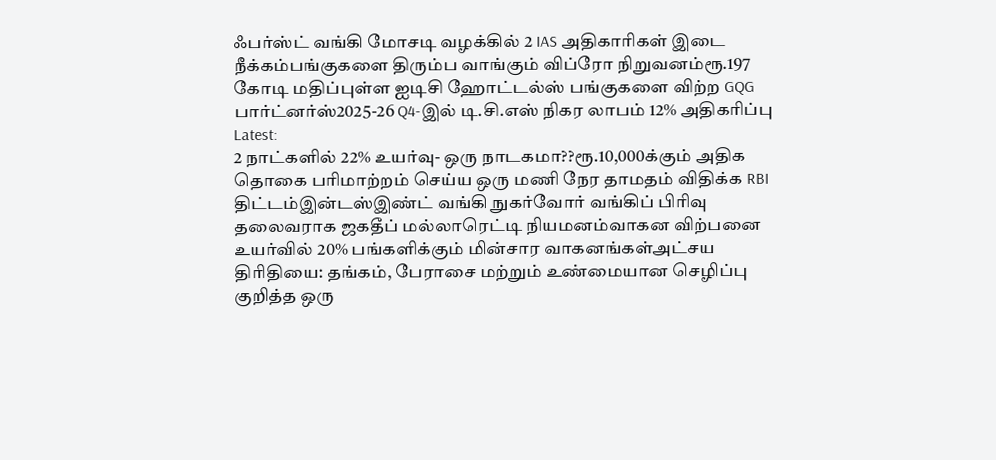ஃபர்ஸ்ட் வங்கி மோசடி வழக்கில் 2 IAS அதிகாரிகள் இடை நீக்கம்பங்குகளை திரும்ப வாங்கும் விப்ரோ நிறுவனம்ரூ.197 கோடி மதிப்புள்ள ஐடிசி ஹோட்டல்ஸ் பங்குகளை விற்ற GQG பார்ட்னர்ஸ்2025-26 Q4-இல் டி.சி.எஸ் நிகர லாபம் 12% அதிகரிப்பு
Latest:
2 நாட்களில் 22% உயர்வு- ஒரு நாடகமா??ரூ.10,000க்கும் அதிக தொகை பரிமாற்றம் செய்ய ஒரு மணி நேர தாமதம் விதிக்க RBI திட்டம்இன்டஸ்இண்ட் வங்கி நுகர்வோர் வங்கிப் பிரிவு தலைவராக ஜகதீப் மல்லாரெட்டி நியமனம்வாகன விற்பனை உயர்வில் 20% பங்களிக்கும் மின்சார வாகனங்கள்அட்சய திரிதியை: தங்கம், பேராசை மற்றும் உண்மையான செழிப்பு குறித்த ஒரு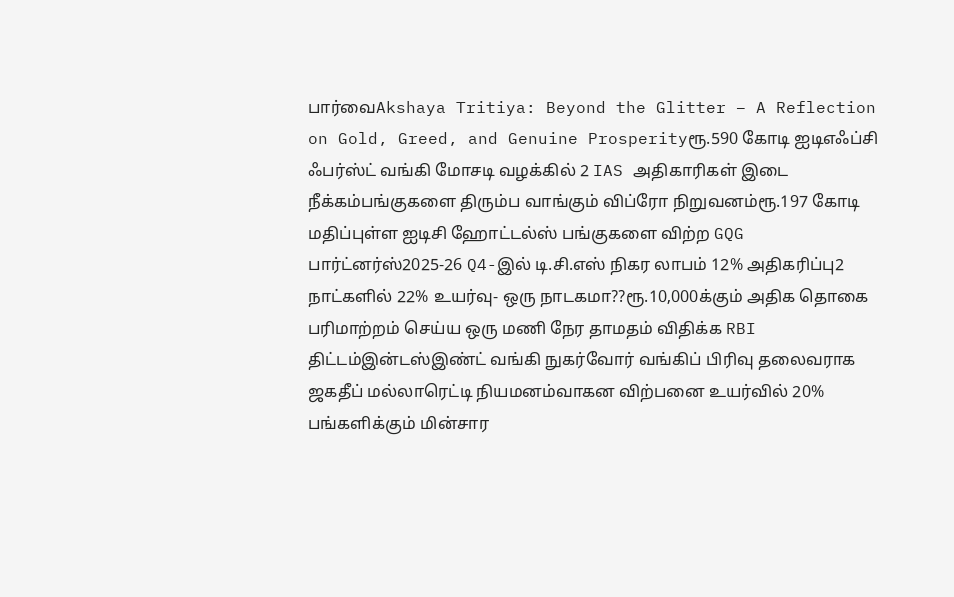பார்வைAkshaya Tritiya: Beyond the Glitter – A Reflection on Gold, Greed, and Genuine Prosperityரூ.590 கோடி ஐடிஎஃப்சி ஃபர்ஸ்ட் வங்கி மோசடி வழக்கில் 2 IAS அதிகாரிகள் இடை நீக்கம்பங்குகளை திரும்ப வாங்கும் விப்ரோ நிறுவனம்ரூ.197 கோடி மதிப்புள்ள ஐடிசி ஹோட்டல்ஸ் பங்குகளை விற்ற GQG பார்ட்னர்ஸ்2025-26 Q4-இல் டி.சி.எஸ் நிகர லாபம் 12% அதிகரிப்பு2 நாட்களில் 22% உயர்வு- ஒரு நாடகமா??ரூ.10,000க்கும் அதிக தொகை பரிமாற்றம் செய்ய ஒரு மணி நேர தாமதம் விதிக்க RBI திட்டம்இன்டஸ்இண்ட் வங்கி நுகர்வோர் வங்கிப் பிரிவு தலைவராக ஜகதீப் மல்லாரெட்டி நியமனம்வாகன விற்பனை உயர்வில் 20% பங்களிக்கும் மின்சார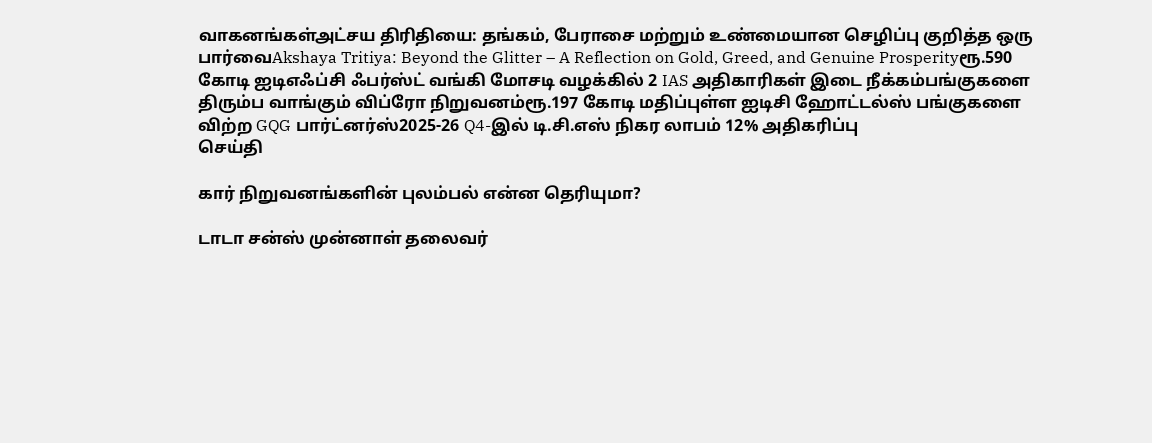வாகனங்கள்அட்சய திரிதியை: தங்கம், பேராசை மற்றும் உண்மையான செழிப்பு குறித்த ஒரு பார்வைAkshaya Tritiya: Beyond the Glitter – A Reflection on Gold, Greed, and Genuine Prosperityரூ.590 கோடி ஐடிஎஃப்சி ஃபர்ஸ்ட் வங்கி மோசடி வழக்கில் 2 IAS அதிகாரிகள் இடை நீக்கம்பங்குகளை திரும்ப வாங்கும் விப்ரோ நிறுவனம்ரூ.197 கோடி மதிப்புள்ள ஐடிசி ஹோட்டல்ஸ் பங்குகளை விற்ற GQG பார்ட்னர்ஸ்2025-26 Q4-இல் டி.சி.எஸ் நிகர லாபம் 12% அதிகரிப்பு
செய்தி

கார் நிறுவனங்களின் புலம்பல் என்ன தெரியுமா?

டாடா சன்ஸ் முன்னாள் தலைவர்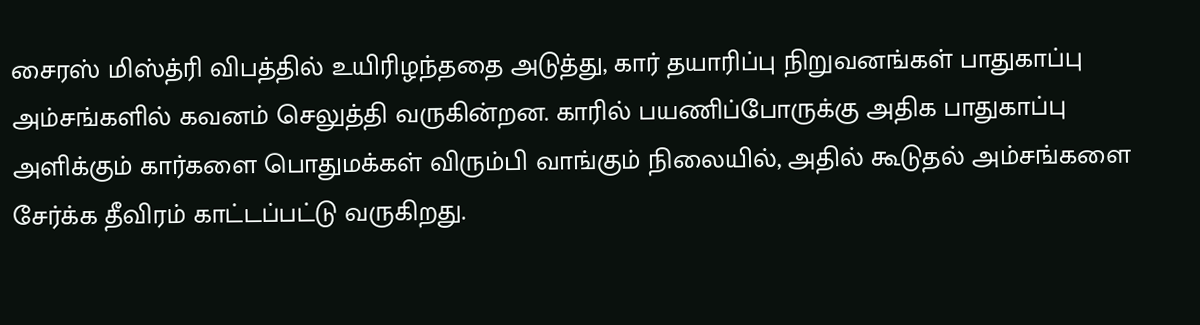சைரஸ் மிஸ்த்ரி விபத்தில் உயிரிழந்ததை அடுத்து, கார் தயாரிப்பு நிறுவனங்கள் பாதுகாப்பு அம்சங்களில் கவனம் செலுத்தி வருகின்றன. காரில் பயணிப்போருக்கு அதிக பாதுகாப்பு அளிக்கும் கார்களை பொதுமக்கள் விரும்பி வாங்கும் நிலையில், அதில் கூடுதல் அம்சங்களை சேர்க்க தீவிரம் காட்டப்பட்டு வருகிறது.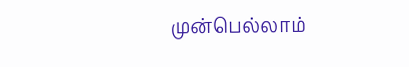முன்பெல்லாம்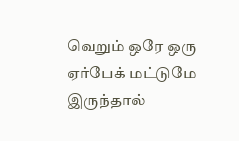வெறும் ஒரே ஒரு ஏர்பேக் மட்டுமே இருந்தால்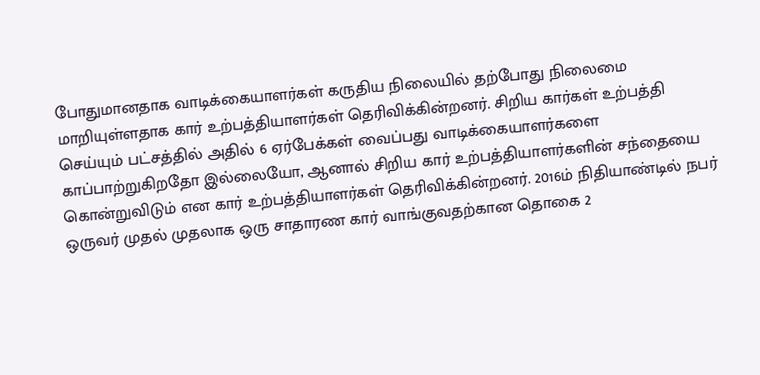போதுமானதாக வாடிக்கையாளர்கள் கருதிய நிலையில் தற்போது நிலைமை மாறியுள்ளதாக கார் உற்பத்தியாளர்கள் தெரிவிக்கின்றனர். சிறிய கார்கள் உற்பத்தி செய்யும் பட்சத்தில் அதில் 6 ஏர்பேக்கள் வைப்பது வாடிக்கையாளர்களை காப்பாற்றுகிறதோ இல்லையோ, ஆனால் சிறிய கார் உற்பத்தியாளர்களின் சந்தையை கொன்றுவிடும் என கார் உற்பத்தியாளர்கள் தெரிவிக்கின்றனர். 2016ம் நிதியாண்டில் நபர் ஒருவர் முதல் முதலாக ஒரு சாதாரண கார் வாங்குவதற்கான தொகை 2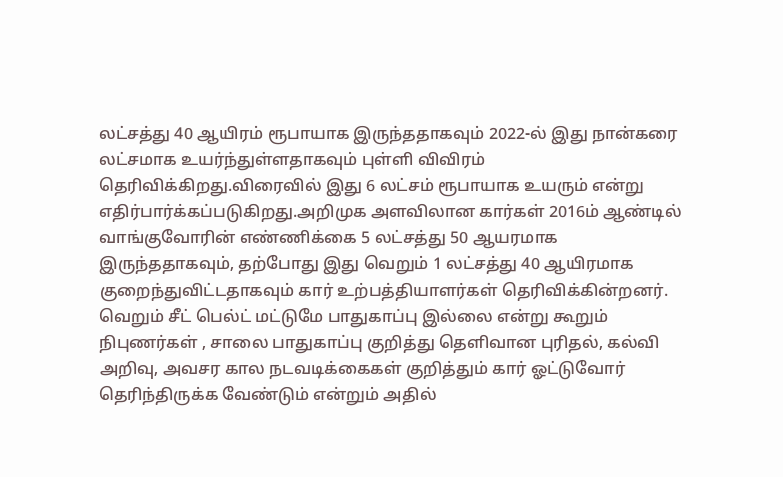லட்சத்து 40 ஆயிரம் ரூபாயாக இருந்ததாகவும் 2022-ல் இது நான்கரை லட்சமாக உயர்ந்துள்ளதாகவும் புள்ளி விவிரம் தெரிவிக்கிறது.விரைவில் இது 6 லட்சம் ரூபாயாக உயரும் என்று எதிர்பார்க்கப்படுகிறது.அறிமுக அளவிலான கார்கள் 2016ம் ஆண்டில் வாங்குவோரின் எண்ணிக்கை 5 லட்சத்து 50 ஆயரமாக இருந்ததாகவும், தற்போது இது வெறும் 1 லட்சத்து 40 ஆயிரமாக குறைந்துவிட்டதாகவும் கார் உற்பத்தியாளர்கள் தெரிவிக்கின்றனர். வெறும் சீட் பெல்ட் மட்டுமே பாதுகாப்பு இல்லை என்று கூறும் நிபுணர்கள் , சாலை பாதுகாப்பு குறித்து தெளிவான புரிதல், கல்வி அறிவு, அவசர கால நடவடிக்கைகள் குறித்தும் கார் ஓட்டுவோர் தெரிந்திருக்க வேண்டும் என்றும் அதில்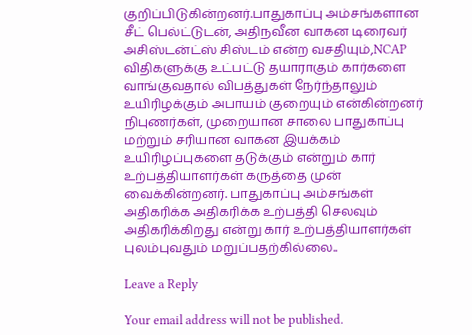குறிப்பிடுகின்றனர்.பாதுகாப்பு அம்சங்களான சீட் பெல்ட்டுடன், அதிநவீன வாகன டிரைவர் அசிஸ்டன்ட்ஸ் சிஸ்டம் என்ற வசதியும்,NCAP விதிகளுக்கு உட்பட்டு தயாராகும் கார்களை வாங்குவதால் விபத்துகள் நேர்ந்தாலும் உயிரிழக்கும் அபாயம் குறையும் என்கின்றனர் நிபுணர்கள், முறையான சாலை பாதுகாப்பு மற்றும் சரியான வாகன இயக்கம் உயிரிழப்புகளை தடுக்கும் என்றும் கார் உற்பத்தியாளர்கள் கருத்தை முன் வைக்கின்றனர். பாதுகாப்பு அம்சங்கள் அதிகரிக்க அதிகரிக்க உற்பத்தி செலவும் அதிகரிக்கிறது என்று கார் உற்பத்தியாளர்கள் புலம்புவதும் மறுப்பதற்கில்லை..

Leave a Reply

Your email address will not be published.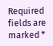Required fields are marked *